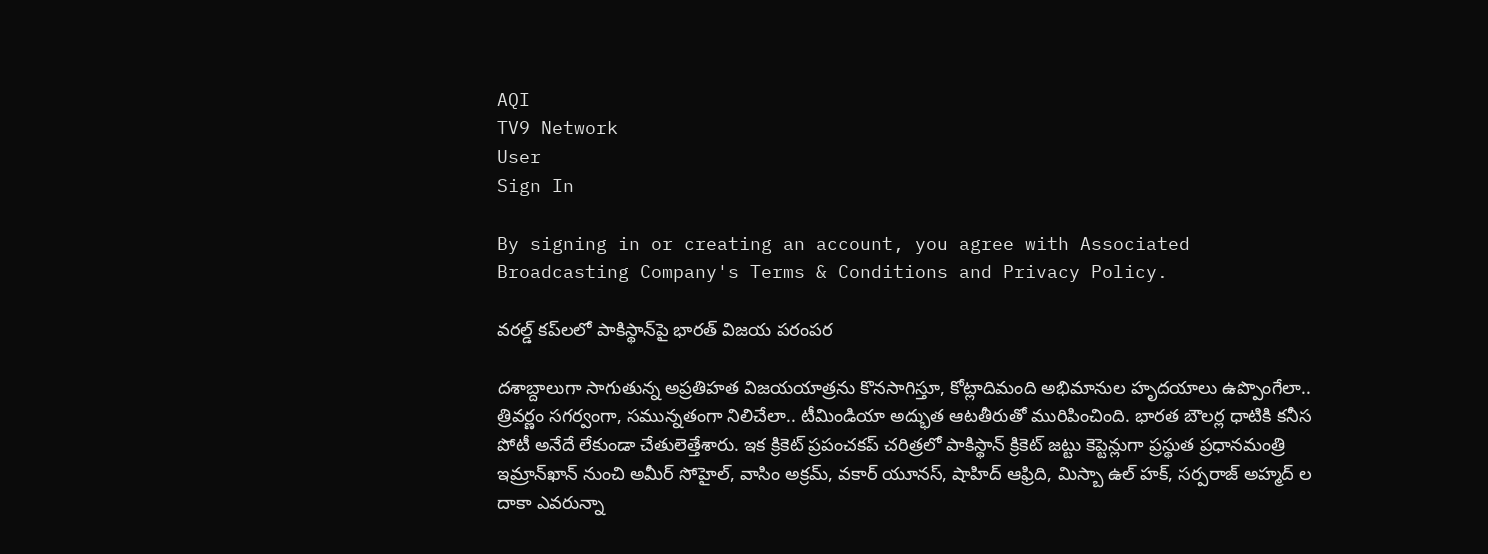AQI
TV9 Network
User
Sign In

By signing in or creating an account, you agree with Associated Broadcasting Company's Terms & Conditions and Privacy Policy.

వరల్డ్ కప్‌లలో పాకిస్థాన్‌పై భారత్ విజయ పరంపర‌

దశాబ్దాలుగా సాగుతున్న అప్రతిహత విజయయాత్రను కొనసాగిస్తూ, కోట్లాదిమంది అభిమానుల హృదయాలు ఉప్పొంగేలా.. త్రివర్ణం సగర్వంగా, సమున్నతంగా నిలిచేలా.. టీమిండియా అద్భుత ఆటతీరుతో మురిపించింది. భారత బౌలర్ల ధాటికి కనీస పోటీ అనేదే లేకుండా చేతులెత్తేశారు. ఇక‌ క్రికెట్ ప్రపంచకప్ చరిత్రలో పాకిస్థాన్ క్రికెట్ జట్టు కెప్టెన్లుగా ప్రస్థుత ప్రధానమంత్రి ఇమ్రాన్‌ఖాన్ నుంచి అమీర్ సోహైల్, వాసిం అక్రమ్, వకార్ యూన‌స్, షాహిద్ ఆఫ్రిది, మిస్బా ఉల్ హక్, సర్పరాజ్ అహ్మద్ ల దాకా ఎవరున్నా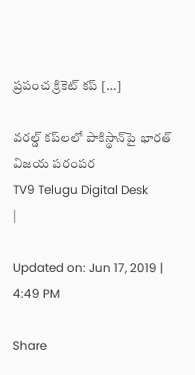ప్రపంచ క్రికెట్ కప్ […]

వరల్డ్ కప్‌లలో పాకిస్థాన్‌పై భారత్ విజయ పరంపర‌
TV9 Telugu Digital Desk
|

Updated on: Jun 17, 2019 | 4:49 PM

Share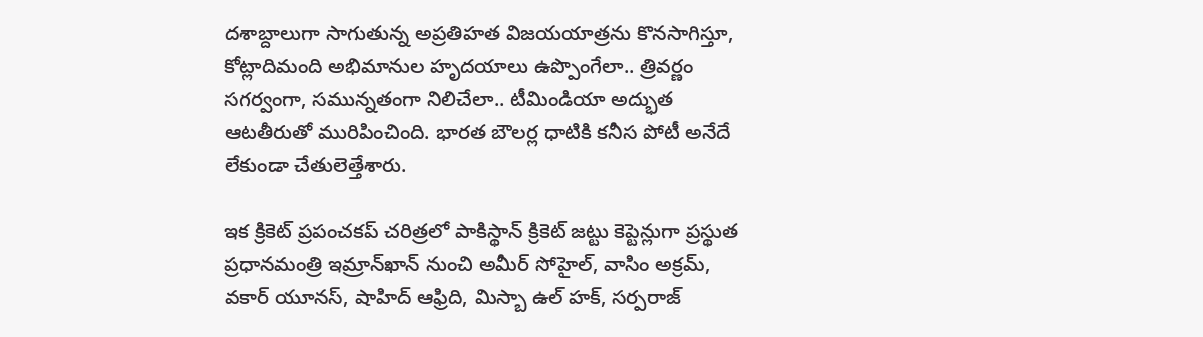దశాబ్దాలుగా సాగుతున్న అప్రతిహత విజయయాత్రను కొనసాగిస్తూ, కోట్లాదిమంది అభిమానుల హృదయాలు ఉప్పొంగేలా.. త్రివర్ణం సగర్వంగా, సమున్నతంగా నిలిచేలా.. టీమిండియా అద్భుత ఆటతీరుతో మురిపించింది. భారత బౌలర్ల ధాటికి కనీస పోటీ అనేదే లేకుండా చేతులెత్తేశారు.

ఇక‌ క్రికెట్ ప్రపంచకప్ చరిత్రలో పాకిస్థాన్ క్రికెట్ జట్టు కెప్టెన్లుగా ప్రస్థుత ప్రధానమంత్రి ఇమ్రాన్‌ఖాన్ నుంచి అమీర్ సోహైల్, వాసిం అక్రమ్, వకార్ యూన‌స్, షాహిద్ ఆఫ్రిది, మిస్బా ఉల్ హక్, సర్పరాజ్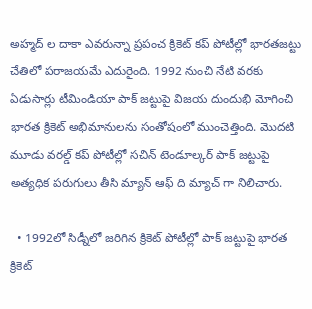అహ్మద్ ల దాకా ఎవరున్నా ప్రపంచ క్రికెట్ కప్ పోటీల్లో భారతజట్టు చేతిలో పరాజయమే ఎదురైంది. 1992 నుంచి నేటి వరకు ఏడుసార్లు టీమిండియా పాక్ జట్టుపై విజయ దుందుభి మోగించి భారత క్రికెట్ అభిమానులను సంతోషంలో ముంచెత్తింది. మొదటి మూడు వరల్డ్ కప్ పోటీల్లో సచిన్ టెండూల్కర్ పాక్ జట్టుపై అత్యధిక పరుగులు తీసి మ్యాన్ ఆఫ్ ది మ్యాచ్ గా నిలిచారు.

  • 1992లో సిడ్నీలో జరిగిన క్రికెట్ పోటీల్లో పాక్ జట్టుపై భారత క్రికెట్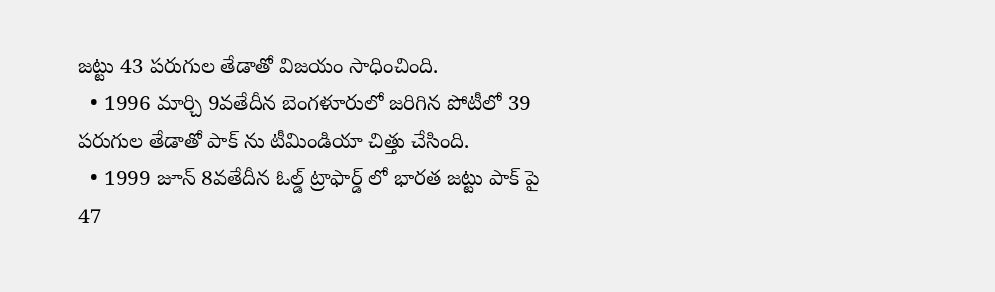జట్టు 43 పరుగుల తేడాతో విజయం సాధించింది.
  • 1996 మార్చి 9వతేదీన బెంగళూరులో జరిగిన పోటీలో 39 పరుగుల తేడాతో పాక్ ను టీమిండియా చిత్తు చేసింది.
  • 1999 జూన్ 8వతేదీన ఓల్డ్ ట్రాఫార్డ్ లో భారత జట్టు పాక్ పై 47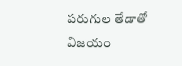పరుగుల తేడాతో విజయం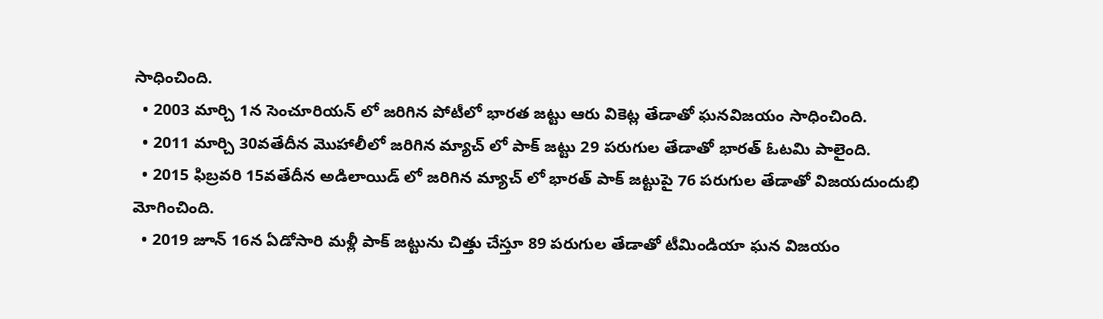సాధించింది.
  • 2003 మార్చి 1న సెంచూరియన్ లో జరిగిన పోటీలో భారత జట్టు ఆరు వికెట్ల తేడాతో ఘనవిజయం సాధించింది.
  • 2011 మార్చి 30వతేదీన మొహాలీలో జరిగిన మ్యాచ్ లో పాక్ జట్టు 29 పరుగుల తేడాతో భారత్ ఓటమి పాలైంది.
  • 2015 ఫిబ్రవరి 15వతేదీన అడిలాయిడ్ లో జరిగిన మ్యాచ్ లో భారత్ పాక్ జట్టుపై 76 పరుగుల తేడాతో విజయదుందుభి మోగించింది.
  • 2019 జూన్ 16న‌ ఏడోసారి మళ్లీ పాక్ జట్టును చిత్తు చేస్తూ 89 పరుగుల తేడాతో టీమిండియా ఘన విజయం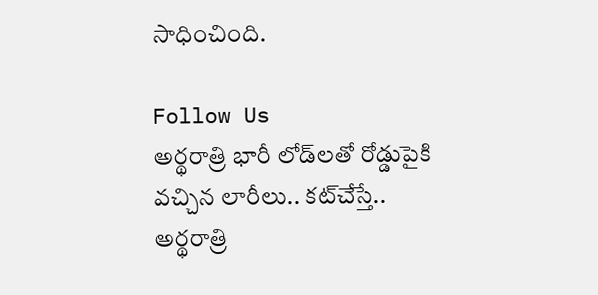సాధించింది.

Follow Us
అర్థరాత్రి భారీ లోడ్‌లతో రోడ్డుపైకి వచ్చిన లారీలు.. కట్‌చేస్తే..
అర్థరాత్రి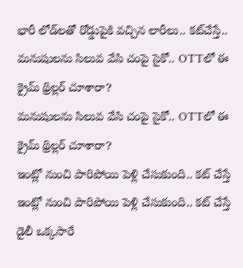భారీ లోడ్‌లతో రోడ్డుపైకి వచ్చిన లారీలు.. కట్‌చేస్తే..
మనుషులను సిలువ వేసి చంపై సైకో.. OTTలో ఈ క్రైమ్ థ్రిల్లర్ చూశారా?
మనుషులను సిలువ వేసి చంపై సైకో.. OTTలో ఈ క్రైమ్ థ్రిల్లర్ చూశారా?
ఇంట్లో నుంచి పారిపోయి పెళ్లి చేసుకుంది.. కట్ చేస్తే
ఇంట్లో నుంచి పారిపోయి పెళ్లి చేసుకుంది.. కట్ చేస్తే
డైలీ ఒక్కసారే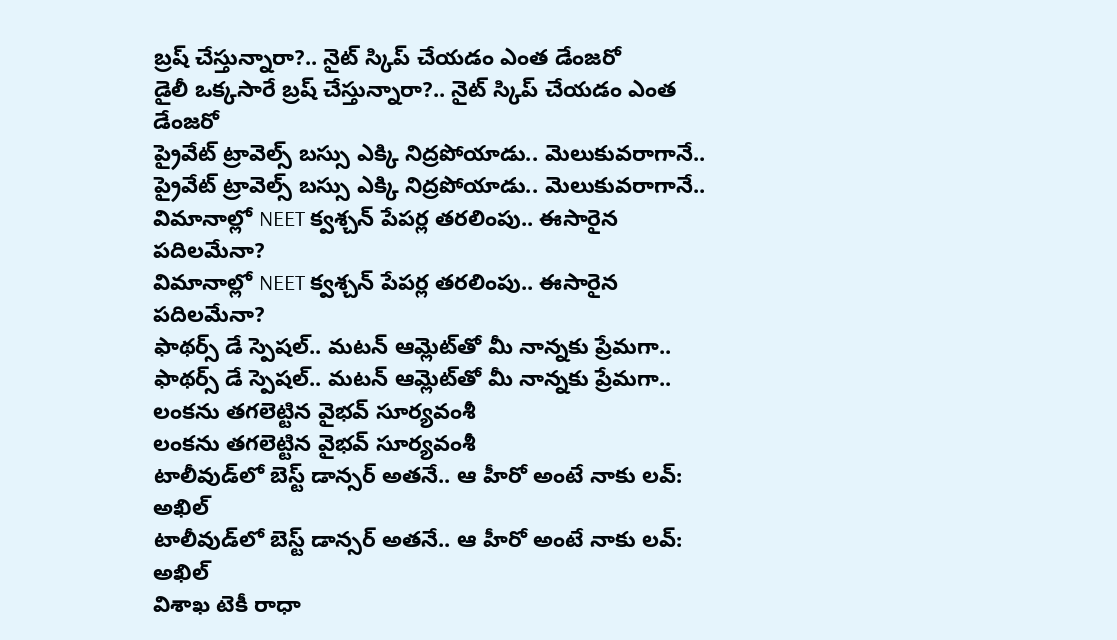బ్రష్ చేస్తున్నారా?.. నైట్ స్కిప్ చేయడం ఎంత డేంజరో
డైలీ ఒక్కసారే బ్రష్ చేస్తున్నారా?.. నైట్ స్కిప్ చేయడం ఎంత డేంజరో
ప్రైవేట్ ట్రావెల్స్ బస్సు ఎక్కి నిద్రపోయాడు.. మెలుకువరాగానే..
ప్రైవేట్ ట్రావెల్స్ బస్సు ఎక్కి నిద్రపోయాడు.. మెలుకువరాగానే..
విమానాల్లో NEET క్వశ్చన్‌ పేపర్ల తరలింపు.. ఈసారైన పదిలమేనా?
విమానాల్లో NEET క్వశ్చన్‌ పేపర్ల తరలింపు.. ఈసారైన పదిలమేనా?
ఫాథర్స్ డే స్పెషల్.. మటన్ ఆమ్లెట్‌తో మీ నాన్నకు ప్రేమగా..
ఫాథర్స్ డే స్పెషల్.. మటన్ ఆమ్లెట్‌తో మీ నాన్నకు ప్రేమగా..
లంకను తగలెట్టిన వైభవ్ సూర్యవంశీ
లంకను తగలెట్టిన వైభవ్ సూర్యవంశీ
టాలీవుడ్‌లో బెస్ట్ డాన్సర్ అతనే.. ఆ హీరో అంటే నాకు లవ్: అఖిల్
టాలీవుడ్‌లో బెస్ట్ డాన్సర్ అతనే.. ఆ హీరో అంటే నాకు లవ్: అఖిల్
విశాఖ టెకీ రాధా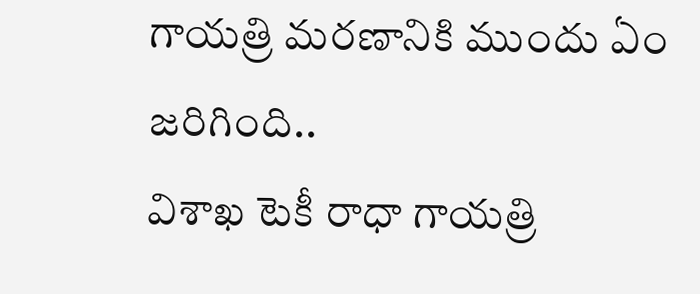గాయత్రి మరణానికి ముందు ఏం జరిగింది..
విశాఖ టెకీ రాధా గాయత్రి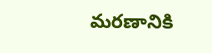మరణానికి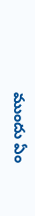ముందు ఏం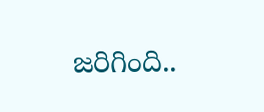జరిగింది..